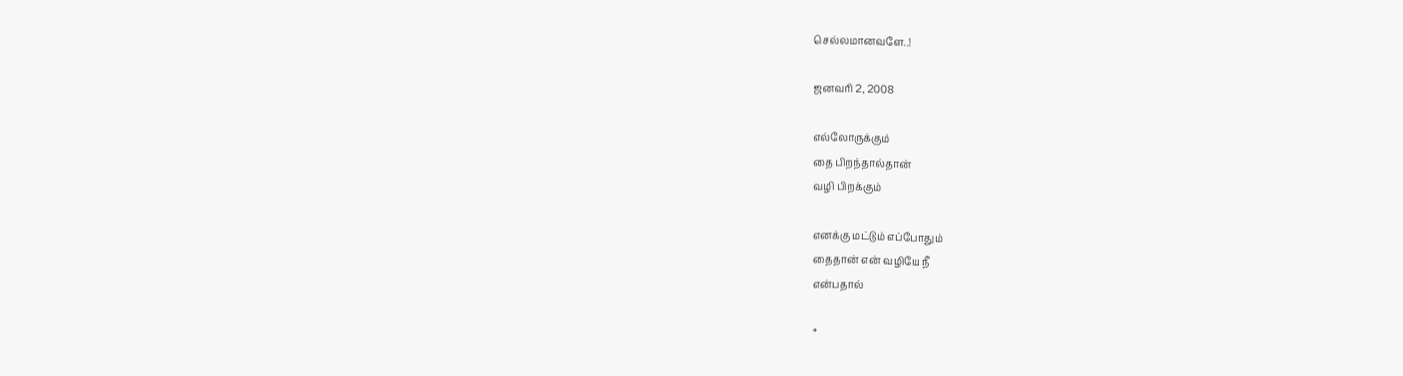செல்லமானவளே..!

ஜனவரி 2, 2008

எல்லோருக்கும்
தை பிறந்தால்தான்
வழி பிறக்கும்

எனக்கு மட்டும் எப்போதும்
தைதான் என் வழியே நீ
என்பதால்

*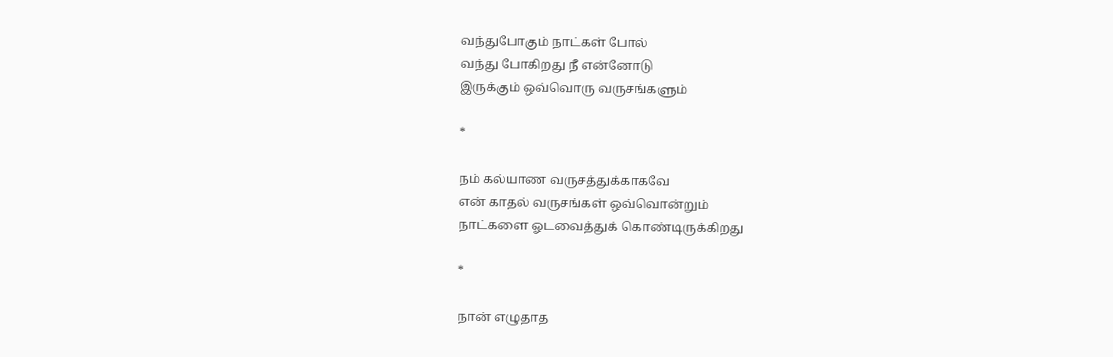வந்துபோகும் நாட்கள் போல்
வந்து போகிறது நீ என்னோடு
இருக்கும் ஒவ்வொரு வருசங்களும்

*

நம் கல்யாண வருசத்துக்காகவே
என் காதல் வருசங்கள் ஒவ்வொன்றும்
நாட்களை ஓடவைத்துக் கொண்டிருக்கிறது

*

நான் எழுதாத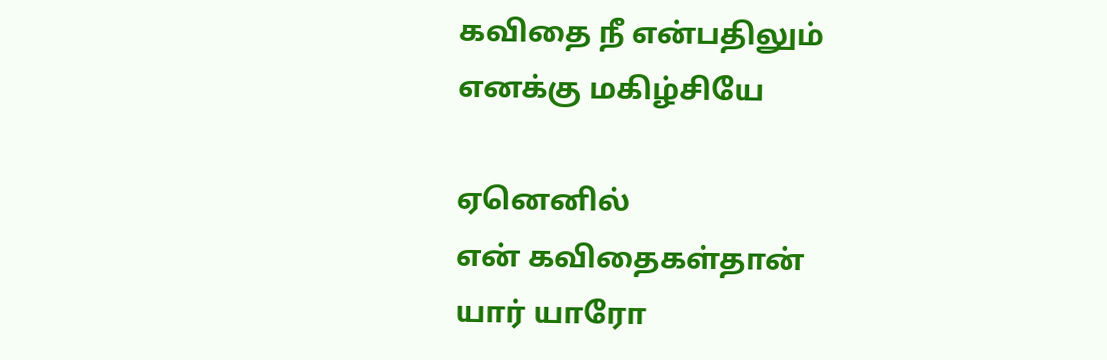கவிதை நீ என்பதிலும்
எனக்கு மகிழ்சியே

ஏனெனில்
என் கவிதைகள்தான்
யார் யாரோ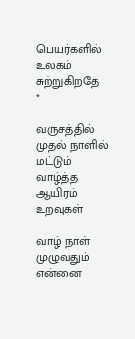பெயர்களில்
உலகம் சுற்றுகிறதே
*

வருசத்தில் முதல் நாளில்
மட்டும் வாழ்த்த ஆயிரம்
உறவுகள்

வாழ் நாள் முழுவதும்
என்னை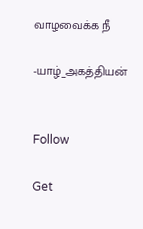வாழவைக்க நீ

-யாழ்_அகத்தியன்


Follow

Get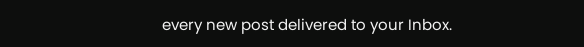every new post delivered to your Inbox.